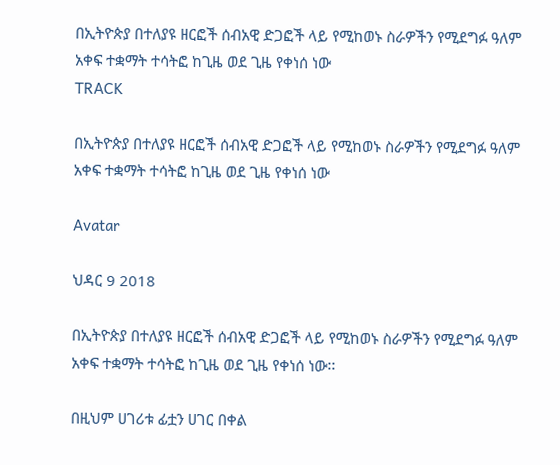በኢትዮጵያ በተለያዩ ዘርፎች ሰብአዊ ድጋፎች ላይ የሚከወኑ ስራዎችን የሚደግፉ ዓለም አቀፍ ተቋማት ተሳትፎ ከጊዜ ወደ ጊዜ የቀነሰ ነው
TRACK

በኢትዮጵያ በተለያዩ ዘርፎች ሰብአዊ ድጋፎች ላይ የሚከወኑ ስራዎችን የሚደግፉ ዓለም አቀፍ ተቋማት ተሳትፎ ከጊዜ ወደ ጊዜ የቀነሰ ነው

Avatar

ህዳር 9 2018

በኢትዮጵያ በተለያዩ ዘርፎች ሰብአዊ ድጋፎች ላይ የሚከወኑ ስራዎችን የሚደግፉ ዓለም አቀፍ ተቋማት ተሳትፎ ከጊዜ ወደ ጊዜ የቀነሰ ነው፡፡

በዚህም ሀገሪቱ ፊቷን ሀገር በቀል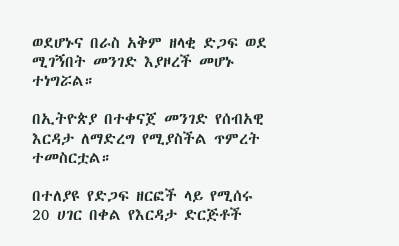ወደሆኑና በራስ አቅም ዘላቂ ድጋፍ ወደ ሚገኝበት መንገድ እያዞረች መሆኑ ተነግሯል።

በኢትዮጵያ በተቀናጀ መንገድ የሰብአዊ እርዳታ ለማድረግ የሚያስችል ጥምረት ተመስርቷል።

በተለያዩ የድጋፍ ዘርፎች ላይ የሚሰሩ 20 ሀገር በቀል የእርዳታ ድርጅቶች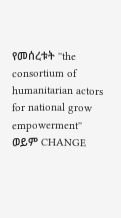የመሰረቱት ''the consortium of humanitarian actors for national grow empowerment'' ወይም CHANGE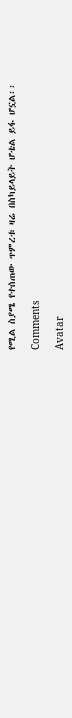የሚል ስያሜ የተሰጠው ጥምረቱ ዛሬ በስካይላይት ሆቴል ይፋ ሆኗል፡፡

Comments

Avatar